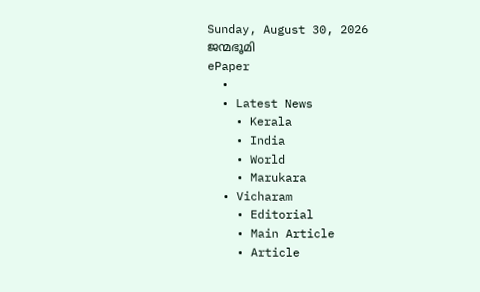Sunday, August 30, 2026
ജന്മഭൂമി
ePaper
  •
  • Latest News
    • Kerala
    • India
    • World
    • Marukara
  • Vicharam
    • Editorial
    • Main Article
    • Article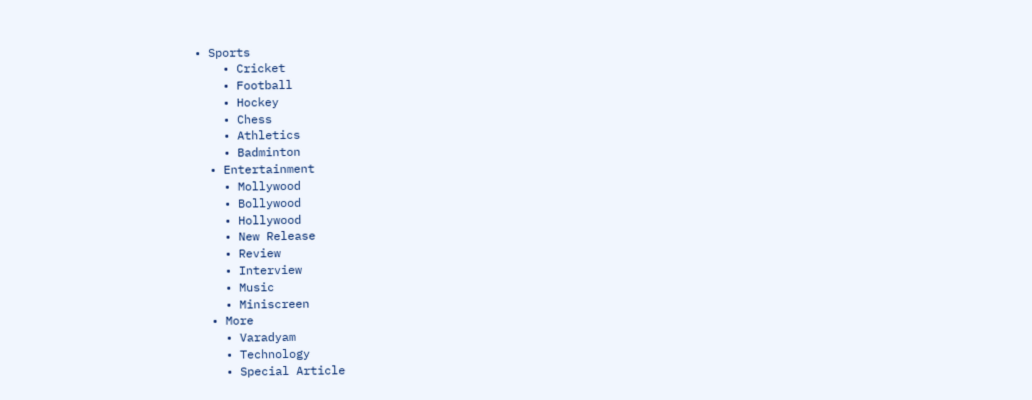• Sports
    • Cricket
    • Football
    • Hockey
    • Chess
    • Athletics
    • Badminton
  • Entertainment
    • Mollywood
    • Bollywood
    • Hollywood
    • New Release
    • Review
    • Interview
    • Music
    • Miniscreen
  • More
    • Varadyam
    • Technology
    • Special Article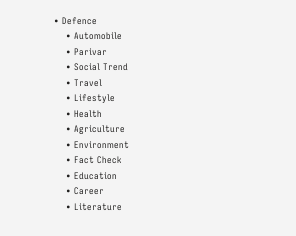• Defence
    • Automobile
    • Parivar
    • Social Trend
    • Travel
    • Lifestyle
    • Health
    • Agriculture
    • Environment
    • Fact Check
    • Education
    • Career
    • Literature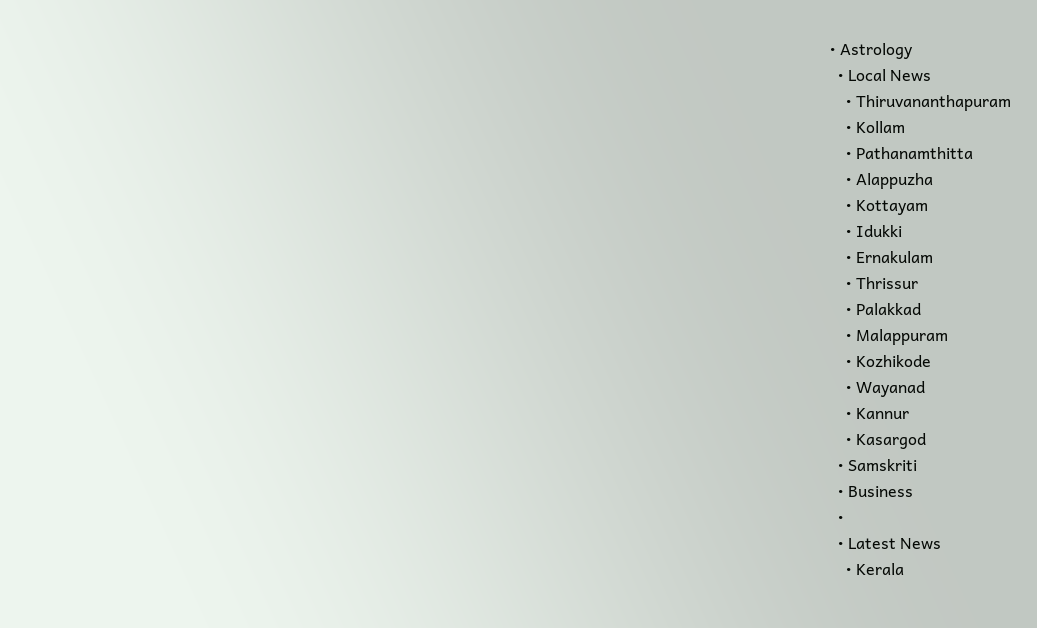• Astrology
  • Local News
    • Thiruvananthapuram
    • Kollam
    • Pathanamthitta
    • Alappuzha
    • Kottayam
    • Idukki
    • Ernakulam
    • Thrissur
    • Palakkad
    • Malappuram
    • Kozhikode
    • Wayanad
    • Kannur
    • Kasargod
  • Samskriti
  • Business
  •
  • Latest News
    • Kerala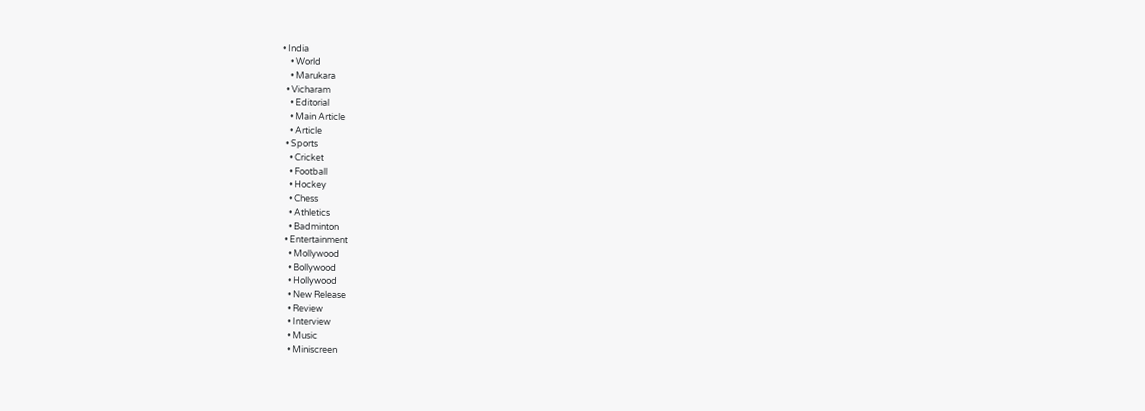• India
    • World
    • Marukara
  • Vicharam
    • Editorial
    • Main Article
    • Article
  • Sports
    • Cricket
    • Football
    • Hockey
    • Chess
    • Athletics
    • Badminton
  • Entertainment
    • Mollywood
    • Bollywood
    • Hollywood
    • New Release
    • Review
    • Interview
    • Music
    • Miniscreen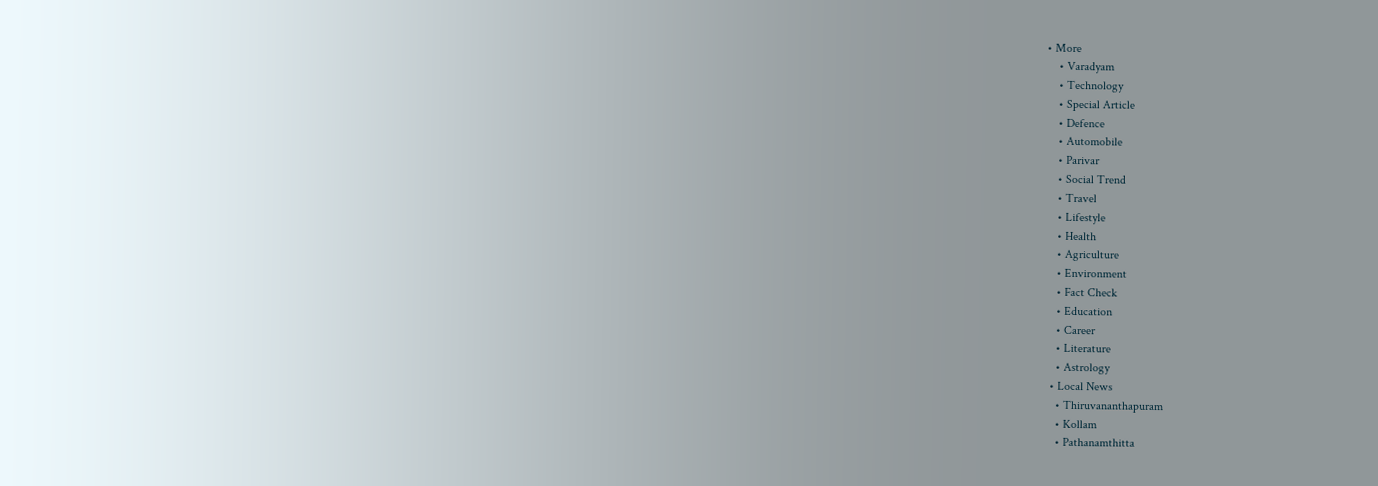• More
    • Varadyam
    • Technology
    • Special Article
    • Defence
    • Automobile
    • Parivar
    • Social Trend
    • Travel
    • Lifestyle
    • Health
    • Agriculture
    • Environment
    • Fact Check
    • Education
    • Career
    • Literature
    • Astrology
  • Local News
    • Thiruvananthapuram
    • Kollam
    • Pathanamthitta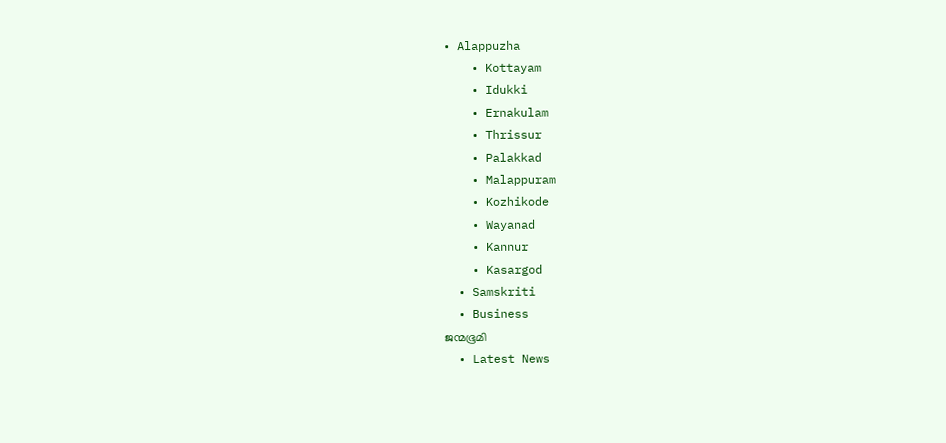• Alappuzha
    • Kottayam
    • Idukki
    • Ernakulam
    • Thrissur
    • Palakkad
    • Malappuram
    • Kozhikode
    • Wayanad
    • Kannur
    • Kasargod
  • Samskriti
  • Business
ജന്മഭൂമി
  • Latest News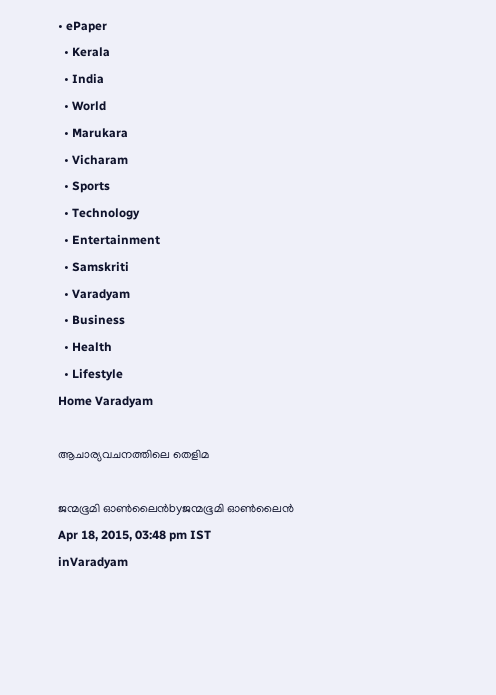• ePaper
  • Kerala
  • India
  • World
  • Marukara
  • Vicharam
  • Sports
  • Technology
  • Entertainment
  • Samskriti
  • Varadyam
  • Business
  • Health
  • Lifestyle
Home Varadyam

ആചാര്യവചനത്തിലെ തെളിമ

ജന്മഭൂമി ഓണ്‍ലൈന്‍byജന്മഭൂമി ഓണ്‍ലൈന്‍
Apr 18, 2015, 03:48 pm IST
inVaradyam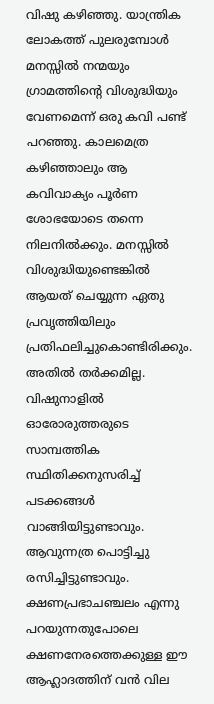വിഷു കഴിഞ്ഞു. യാന്ത്രിക ലോകത്ത് പുലരുമ്പോള്‍ മനസ്സില്‍ നന്മയും ഗ്രാമത്തിന്റെ വിശുദ്ധിയും വേണമെന്ന് ഒരു കവി പണ്ട് പറഞ്ഞു. കാലമെത്ര കഴിഞ്ഞാലും ആ കവിവാക്യം പൂര്‍ണ ശോഭയോടെ തന്നെ നിലനില്‍ക്കും. മനസ്സില്‍ വിശുദ്ധിയുണ്ടെങ്കില്‍ ആയത് ചെയ്യുന്ന ഏതു പ്രവൃത്തിയിലും പ്രതിഫലിച്ചുകൊണ്ടിരിക്കും. അതില്‍ തര്‍ക്കമില്ല. വിഷുനാളില്‍ ഓരോരുത്തരുടെ സാമ്പത്തിക സ്ഥിതിക്കനുസരിച്ച് പടക്കങ്ങള്‍ വാങ്ങിയിട്ടുണ്ടാവും. ആവുന്നത്ര പൊട്ടിച്ചു രസിച്ചിട്ടുണ്ടാവും. ക്ഷണപ്രഭാചഞ്ചലം എന്നു പറയുന്നതുപോലെ ക്ഷണനേരത്തെക്കുള്ള ഈ ആഹ്ലാദത്തിന് വന്‍ വില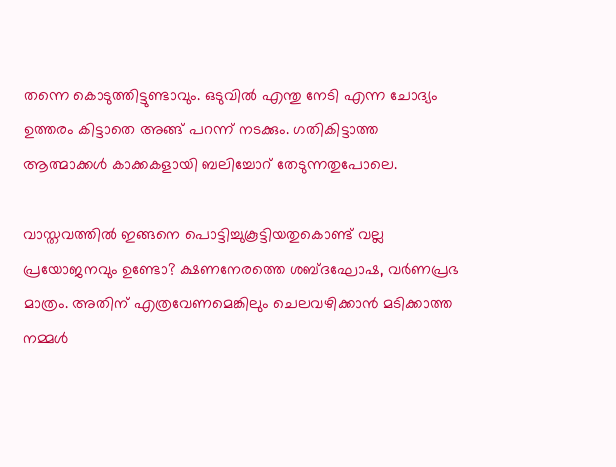തന്നെ കൊടുത്തിട്ടുണ്ടാവും. ഒടുവില്‍ എന്തു നേടി എന്ന ചോദ്യം ഉത്തരം കിട്ടാതെ അങ്ങ് പറന്ന് നടക്കും. ഗതികിട്ടാത്ത ആത്മാക്കള്‍ കാക്കകളായി ബലിച്ചോറ് തേടുന്നതുപോലെ.

വാസ്തവത്തില്‍ ഇങ്ങനെ പൊട്ടിച്ചുകൂട്ടിയതുകൊണ്ട് വല്ല പ്രയോജനവും ഉണ്ടോ? ക്ഷണനേരത്തെ ശബ്ദഘോഷ, വര്‍ണപ്രഭ മാത്രം. അതിന് എത്രവേണമെങ്കിലും ചെലവഴിക്കാന്‍ മടിക്കാത്ത നമ്മള്‍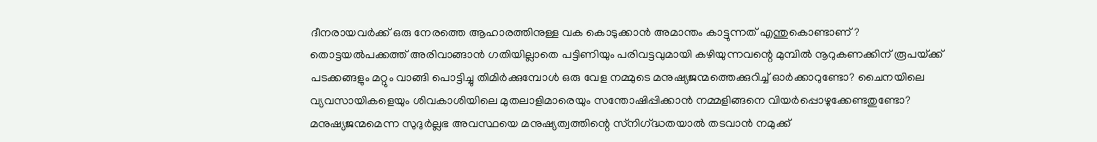ദീനരായവര്‍ക്ക് ഒരു നേരത്തെ ആഹാരത്തിനുള്ള വക കൊടുക്കാന്‍ അമാന്തം കാട്ടുന്നത് എന്തുകൊണ്ടാണ്? തൊട്ടയല്‍പക്കത്ത് അരിവാങ്ങാന്‍ ഗതിയില്ലാതെ പട്ടിണിയും പരിവട്ടവുമായി കഴിയുന്നവന്റെ മുമ്പില്‍ നൂറുകണക്കിന് രൂപയ്‌ക്ക് പടക്കങ്ങളും മറ്റും വാങ്ങി പൊട്ടിച്ചു തിമിര്‍ക്കുമ്പോള്‍ ഒരു വേള നമ്മുടെ മനുഷ്യജന്മത്തെക്കുറിച്ച് ഓര്‍ക്കാറുണ്ടോ? ചൈനയിലെ വ്യവസായികളെയും ശിവകാശിയിലെ മുതലാളിമാരെയും സന്തോഷിപ്പിക്കാന്‍ നമ്മളിങ്ങനെ വിയര്‍പ്പൊഴുക്കേണ്ടതുണ്ടോ? മനുഷ്യജന്മമെന്ന സുദുര്‍ല്ലഭ അവസ്ഥയെ മനുഷ്യത്വത്തിന്റെ സ്‌നിഗ്‌ദ്ധതയാല്‍ തടവാന്‍ നമുക്ക്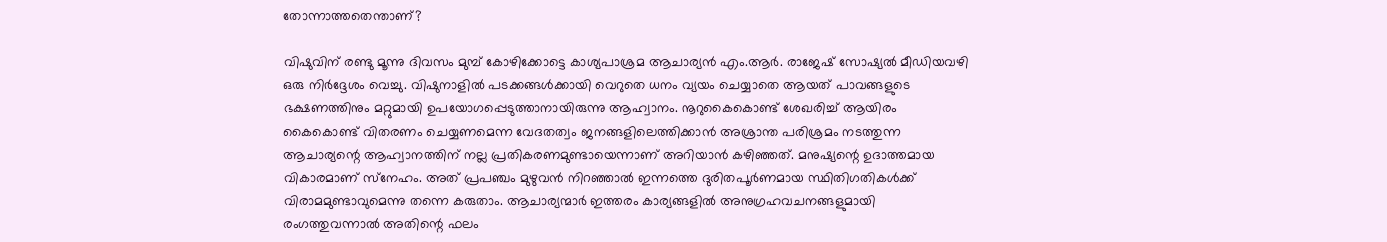തോന്നാത്തതെന്താണ്?

വിഷുവിന് രണ്ടു മൂന്നു ദിവസം മുമ്പ് കോഴിക്കോട്ടെ കാശ്യപാശ്രമ ആചാര്യന്‍ എം.ആര്‍. രാജേഷ് സോഷ്യല്‍ മീഡിയവഴി ഒരു നിര്‍ദ്ദേശം വെച്ചു. വിഷുനാളില്‍ പടക്കങ്ങള്‍ക്കായി വെറുതെ ധനം വ്യയം ചെയ്യാതെ ആയത് പാവങ്ങളുടെ ഭക്ഷണത്തിനും മറ്റുമായി ഉപയോഗപ്പെടുത്താനായിരുന്നു ആഹ്വാനം. നൂറുകൈകൊണ്ട് ശേഖരിച്ച് ആയിരം കൈകൊണ്ട് വിതരണം ചെയ്യണമെന്ന വേദതത്വം ജനങ്ങളിലെത്തിക്കാന്‍ അശ്രാന്ത പരിശ്രമം നടത്തുന്ന ആചാര്യന്റെ ആഹ്വാനത്തിന് നല്ല പ്രതികരണമുണ്ടായെന്നാണ് അറിയാന്‍ കഴിഞ്ഞത്. മനുഷ്യന്റെ ഉദാത്തമായ വികാരമാണ് സ്‌നേഹം. അത് പ്രപഞ്ചം മുഴുവന്‍ നിറഞ്ഞാല്‍ ഇന്നത്തെ ദുരിതപൂര്‍ണമായ സ്ഥിതിഗതികള്‍ക്ക് വിരാമമുണ്ടാവുമെന്നു തന്നെ കരുതാം. ആചാര്യന്മാര്‍ ഇത്തരം കാര്യങ്ങളില്‍ അനുഗ്രഹവചനങ്ങളുമായി രംഗത്തുവന്നാല്‍ അതിന്റെ ഫലം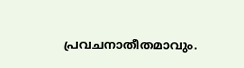പ്രവചനാതീതമാവും.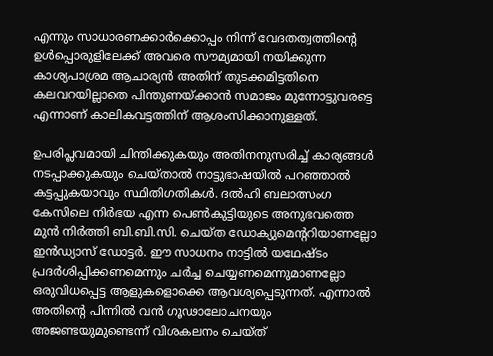എന്നും സാധാരണക്കാര്‍ക്കൊപ്പം നിന്ന് വേദതത്വത്തിന്റെ ഉള്‍പ്പൊരുളിലേക്ക് അവരെ സൗമ്യമായി നയിക്കുന്ന കാശ്യപാശ്രമ ആചാര്യന്‍ അതിന് തുടക്കമിട്ടതിനെ കലവറയില്ലാതെ പിന്തുണയ്‌ക്കാന്‍ സമാജം മുന്നോട്ടുവരട്ടെ എന്നാണ് കാലികവട്ടത്തിന് ആശംസിക്കാനുള്ളത്.

ഉപരിപ്ലവമായി ചിന്തിക്കുകയും അതിനനുസരിച്ച് കാര്യങ്ങള്‍ നടപ്പാക്കുകയും ചെയ്താല്‍ നാട്ടുഭാഷയില്‍ പറഞ്ഞാല്‍ കട്ടപ്പുകയാവും സ്ഥിതിഗതികള്‍. ദല്‍ഹി ബലാത്സംഗ കേസിലെ നിര്‍ഭയ എന്ന പെണ്‍കുട്ടിയുടെ അനുഭവത്തെ മുന്‍ നിര്‍ത്തി ബി.ബി.സി. ചെയ്ത ഡോക്യുമെന്ററിയാണല്ലോ ഇന്‍ഡ്യാസ് ഡോട്ടര്‍. ഈ സാധനം നാട്ടില്‍ യഥേഷ്ടം പ്രദര്‍ശിപ്പിക്കണമെന്നും ചര്‍ച്ച ചെയ്യണമെന്നുമാണല്ലോ ഒരുവിധപ്പെട്ട ആളുകളൊക്കെ ആവശ്യപ്പെടുന്നത്. എന്നാല്‍ അതിന്റെ പിന്നില്‍ വന്‍ ഗൂഢാലോചനയും അജണ്ടയുമുണ്ടെന്ന് വിശകലനം ചെയ്ത്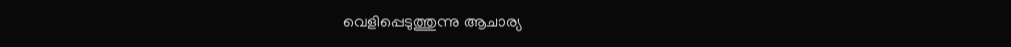വെളിപ്പെടുത്തുന്നു ആചാര്യ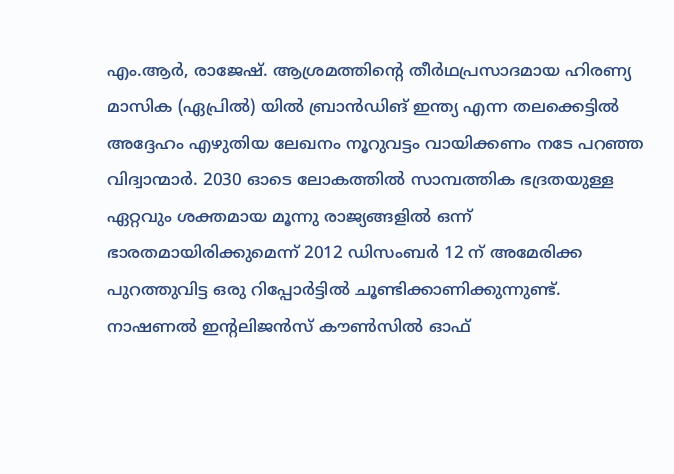എം.ആര്‍, രാജേഷ്. ആശ്രമത്തിന്റെ തീര്‍ഥപ്രസാദമായ ഹിരണ്യ മാസിക (ഏപ്രില്‍) യില്‍ ബ്രാന്‍ഡിങ് ഇന്ത്യ എന്ന തലക്കെട്ടില്‍ അദ്ദേഹം എഴുതിയ ലേഖനം നൂറുവട്ടം വായിക്കണം നടേ പറഞ്ഞ വിദ്വാന്മാര്‍. 2030 ഓടെ ലോകത്തില്‍ സാമ്പത്തിക ഭദ്രതയുള്ള ഏറ്റവും ശക്തമായ മൂന്നു രാജ്യങ്ങളില്‍ ഒന്ന് ഭാരതമായിരിക്കുമെന്ന് 2012 ഡിസംബര്‍ 12 ന് അമേരിക്ക പുറത്തുവിട്ട ഒരു റിപ്പോര്‍ട്ടില്‍ ചൂണ്ടിക്കാണിക്കുന്നുണ്ട്. നാഷണല്‍ ഇന്റലിജന്‍സ് കൗണ്‍സില്‍ ഓഫ്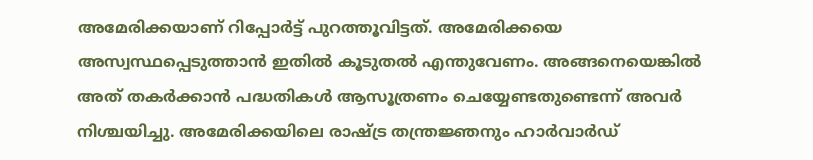അമേരിക്കയാണ് റിപ്പോര്‍ട്ട് പുറത്തൂവിട്ടത്. അമേരിക്കയെ അസ്വസ്ഥപ്പെടുത്താന്‍ ഇതില്‍ കൂടുതല്‍ എന്തുവേണം. അങ്ങനെയെങ്കില്‍ അത് തകര്‍ക്കാന്‍ പദ്ധതികള്‍ ആസൂത്രണം ചെയ്യേണ്ടതുണ്ടെന്ന് അവര്‍ നിശ്ചയിച്ചു. അമേരിക്കയിലെ രാഷ്‌ട്ര തന്ത്രജ്ഞനും ഹാര്‍വാര്‍ഡ്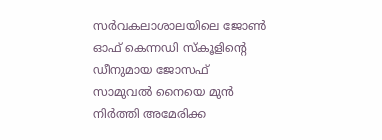സര്‍വകലാശാലയിലെ ജോണ്‍ ഓഫ് കെന്നഡി സ്‌കൂളിന്റെ ഡീനുമായ ജോസഫ് സാമുവല്‍ നൈയെ മുന്‍ നിര്‍ത്തി അമേരിക്ക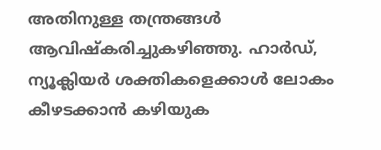അതിനുള്ള തന്ത്രങ്ങള്‍ ആവിഷ്‌കരിച്ചുകഴിഞ്ഞു. ഹാര്‍ഡ്, ന്യൂക്ലിയര്‍ ശക്തികളെക്കാള്‍ ലോകം കീഴടക്കാന്‍ കഴിയുക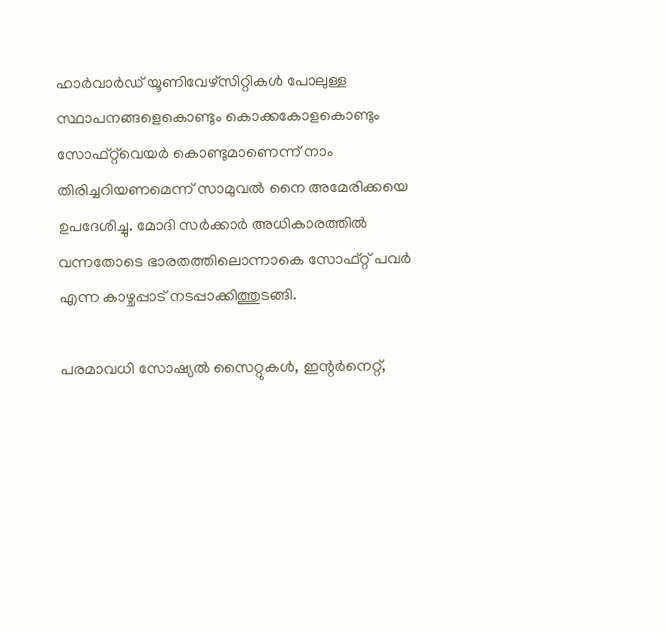ഹാര്‍വാര്‍ഡ് യൂണിവേഴ്‌സിറ്റികള്‍ പോലുള്ള സ്ഥാപനങ്ങളെകൊണ്ടും കൊക്കകോളകൊണ്ടും സോഫ്റ്റ്‌വെയര്‍ കൊണ്ടുമാണെന്ന് നാം തിരിച്ചറിയണമെന്ന് സാമുവല്‍ നൈ അമേരിക്കയെ ഉപദേശിച്ചു. മോദി സര്‍ക്കാര്‍ അധികാരത്തില്‍ വന്നതോടെ ഭാരതത്തിലൊന്നാകെ സോഫ്റ്റ് പവര്‍ എന്ന കാഴ്ചപ്പാട് നടപ്പാക്കിത്തുടങ്ങി.

പരമാവധി സോഷ്യല്‍ സൈറ്റുകള്‍, ഇന്റര്‍നെറ്റ്,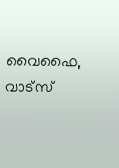വൈഫൈ, വാട്‌സ്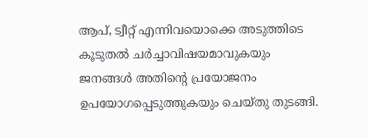ആപ്, ട്വീറ്റ് എന്നിവയൊക്കെ അടുത്തിടെ കൂടുതല്‍ ചര്‍ച്ചാവിഷയമാവുകയും ജനങ്ങള്‍ അതിന്റെ പ്രയോജനം ഉപയോഗപ്പെടുത്തുകയും ചെയ്തു തുടങ്ങി.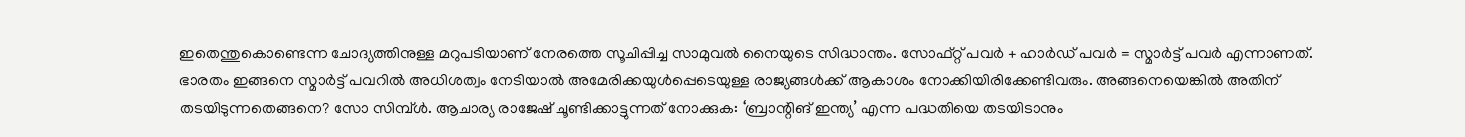ഇതെന്തുകൊണ്ടെന്ന ചോദ്യത്തിനുള്ള മറുപടിയാണ് നേരത്തെ സൂചിപ്പിച്ച സാമുവല്‍ നൈയുടെ സിദ്ധാന്തം. സോഫ്റ്റ് പവര്‍ + ഹാര്‍ഡ് പവര്‍ = സ്മാര്‍ട്ട് പവര്‍ എന്നാണത്. ഭാരതം ഇങ്ങനെ സ്മാര്‍ട്ട് പവറില്‍ അധിശത്വം നേടിയാല്‍ അമേരിക്കയുള്‍പ്പെടെയുള്ള രാജ്യങ്ങള്‍ക്ക് ആകാശം നോക്കിയിരിക്കേണ്ടിവരും. അങ്ങനെയെങ്കില്‍ അതിന് തടയിടുന്നതെങ്ങനെ? സോ സിമ്പ്ള്‍. ആചാര്യ രാജേഷ് ചൂണ്ടിക്കാട്ടുന്നത് നോക്കുക: ‘ബ്രാന്റിങ് ഇന്ത്യ’ എന്ന പദ്ധതിയെ തടയിടാനും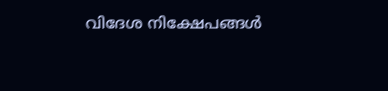വിദേശ നിക്ഷേപങ്ങള്‍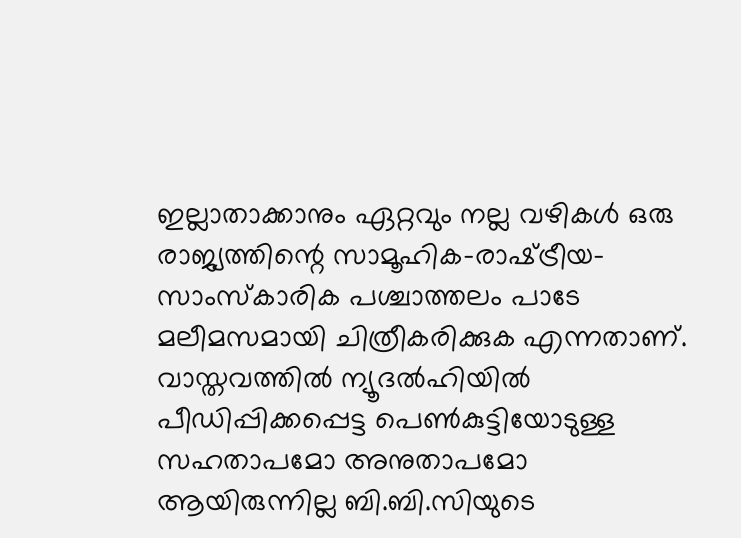ഇല്ലാതാക്കാനും ഏറ്റവും നല്ല വഴികള്‍ ഒരു രാജ്യത്തിന്റെ സാമൂഹിക-രാഷ്‌ട്രീയ-സാംസ്‌കാരിക പശ്ചാത്തലം പാടേ മലീമസമായി ചിത്രീകരിക്കുക എന്നതാണ്. വാസ്തവത്തില്‍ ന്യൂദല്‍ഹിയില്‍ പീഡിപ്പിക്കപ്പെട്ട പെണ്‍കുട്ടിയോടുള്ള സഹതാപമോ അനുതാപമോ ആയിരുന്നില്ല ബി.ബി.സിയുടെ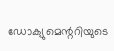ഡോക്യുമെന്ററിയുടെ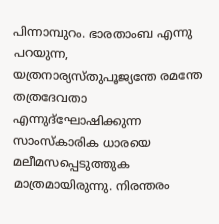പിന്നാമ്പുറം. ഭാരതാംബ എന്നു പറയുന്ന, യത്രനാര്യസ്തുപൂജ്യന്തേ രമന്തേ തത്രദേവതാ എന്നുദ്‌ഘോഷിക്കുന്ന സാംസ്‌കാരിക ധാരയെ മലീമസപ്പെടുത്തുക മാത്രമായിരുന്നു. നിരന്തരം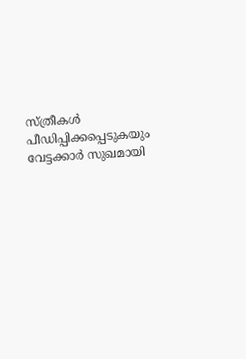സ്ത്രീകള്‍ പീഡിപ്പിക്കപ്പെടുകയും വേട്ടക്കാര്‍ സുഖമായി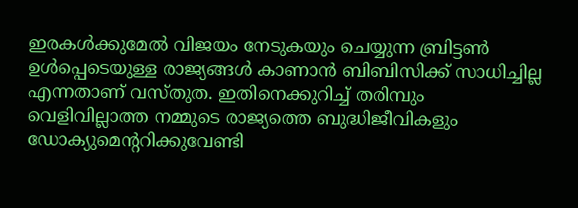ഇരകള്‍ക്കുമേല്‍ വിജയം നേടുകയും ചെയ്യുന്ന ബ്രിട്ടണ്‍ ഉള്‍പ്പെടെയുള്ള രാജ്യങ്ങള്‍ കാണാന്‍ ബിബിസിക്ക് സാധിച്ചില്ല എന്നതാണ് വസ്തുത. ഇതിനെക്കുറിച്ച് തരിമ്പും വെളിവില്ലാത്ത നമ്മുടെ രാജ്യത്തെ ബുദ്ധിജീവികളും ഡോക്യുമെന്ററിക്കുവേണ്ടി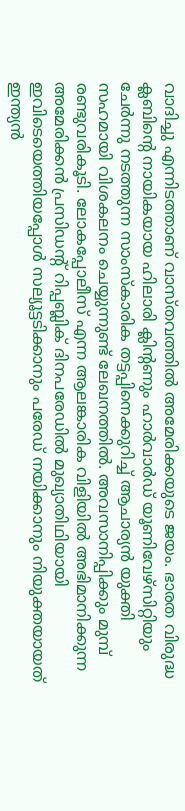വാദിച്ചു എന്നിടത്താണ് വാസ്തവത്തില്‍ അമേരിക്കയുടെ ജയം. ഭാരത വിരുദ്ധ ക്ലബിന്റെ നായികയായ ഹിലാരി ക്ലിന്റണും ഹാര്‍വാര്‍ഡ് യൂണിവേഴ്‌സിറ്റിയും ചേര്‍ന്നു നടത്തുന്ന സാംസ്‌കാരിക തട്ടപ്പിനെക്കുറിച്ച് ആചാര്യന്‍ യുക്തി സഹമായി വിശകലനം ചെയ്യുന്നുണ്ട് ലേഖനത്തില്‍. അവസാനിപ്പിക്കും മുമ്പ് രണ്ടുവരികൂടി. ലോകപ്പോലീസ് എന്ന ആലങ്കാരിക വിളിയില്‍ അഭിമാനിക്കുന്ന അമേരിക്കന്‍ പ്രസിഡന്റ് റിപ്പബ്ലിക് ദിനപരേഡില്‍ മുഖ്യാതിഥിയായി ഇവിടെയെത്തിയപ്പോള്‍ സല്യൂട്ടടിക്കാനും പരേഡ് നയിക്കാനും നിയുക്തയായത് ഇന്ത്യന്‍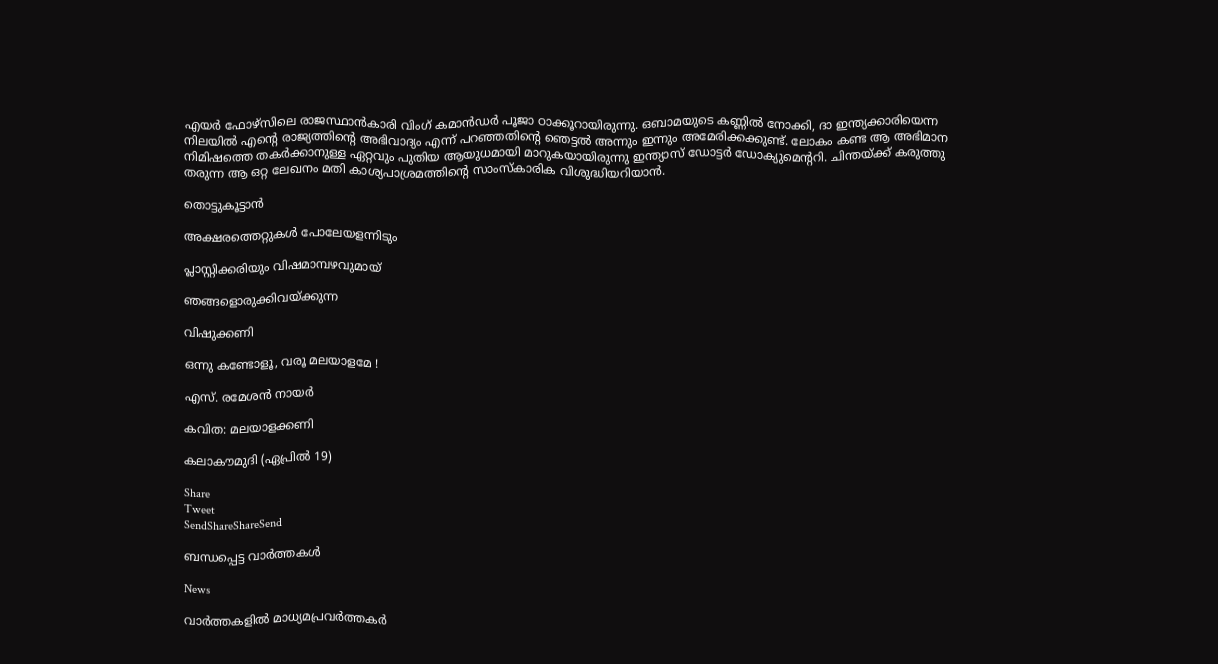എയര്‍ ഫോഴ്‌സിലെ രാജസ്ഥാന്‍കാരി വിംഗ് കമാന്‍ഡര്‍ പൂജാ ഠാക്കൂറായിരുന്നു. ഒബാമയുടെ കണ്ണില്‍ നോക്കി, ദാ ഇന്ത്യക്കാരിയെന്ന നിലയില്‍ എന്റെ രാജ്യത്തിന്റെ അഭിവാദ്യം എന്ന് പറഞ്ഞതിന്റെ ഞെട്ടല്‍ അന്നും ഇന്നും അമേരിക്കക്കുണ്ട്. ലോകം കണ്ട ആ അഭിമാന നിമിഷത്തെ തകര്‍ക്കാനുള്ള ഏറ്റവും പുതിയ ആയുധമായി മാറുകയായിരുന്നു ഇന്ത്യാസ് ഡോട്ടര്‍ ഡോക്യുമെന്ററി. ചിന്തയ്‌ക്ക് കരുത്തു തരുന്ന ആ ഒറ്റ ലേഖനം മതി കാശ്യപാശ്രമത്തിന്റെ സാംസ്‌കാരിക വിശുദ്ധിയറിയാന്‍.

തൊട്ടുകൂട്ടാന്‍

അക്ഷരത്തെറ്റുകള്‍ പോലേയളന്നിടും

പ്ലാസ്റ്റിക്കരിയും വിഷമാമ്പഴവുമായ്

ഞങ്ങളൊരുക്കിവയ്‌ക്കുന്ന

വിഷുക്കണി

ഒന്നു കണ്ടോളൂ, വരൂ മലയാളമേ !

എസ്. രമേശന്‍ നായര്‍

കവിത: മലയാളക്കണി

കലാകൗമുദി (ഏപ്രില്‍ 19)

Share
Tweet
SendShareShareSend

ബന്ധപ്പെട്ട വാര്‍ത്തകള്‍

News

വാർത്തകളിൽ മാധ്യമപ്രവർത്തകർ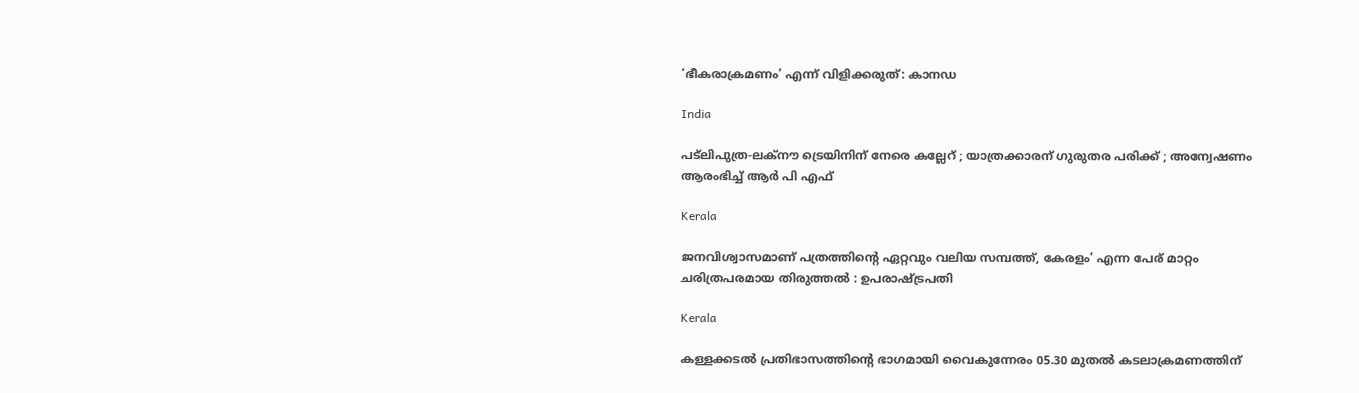‘ഭീകരാക്രമണം’ എന്ന് വിളിക്കരുത്: കാനഡ

India

പട്‌ലിപുത്ര-ലക്നൗ ട്രെയിനിന് നേരെ കല്ലേറ് ; യാത്രക്കാരന് ഗുരുതര പരിക്ക് ; അന്വേഷണം ആരംഭിച്ച് ആർ പി എഫ്

Kerala

ജനവിശ്വാസമാണ് പത്രത്തിന്റെ ഏറ്റവും വലിയ സമ്പത്ത്, കേരളം’ എന്ന പേര് മാറ്റം ചരിത്രപരമായ തിരുത്തൽ : ഉപരാഷ്‌ട്രപതി

Kerala

കള്ളക്കടൽ പ്രതിഭാസത്തിന്റെ ഭാഗമായി വൈകുന്നേരം 05.30 മുതൽ കടലാക്രമണത്തിന്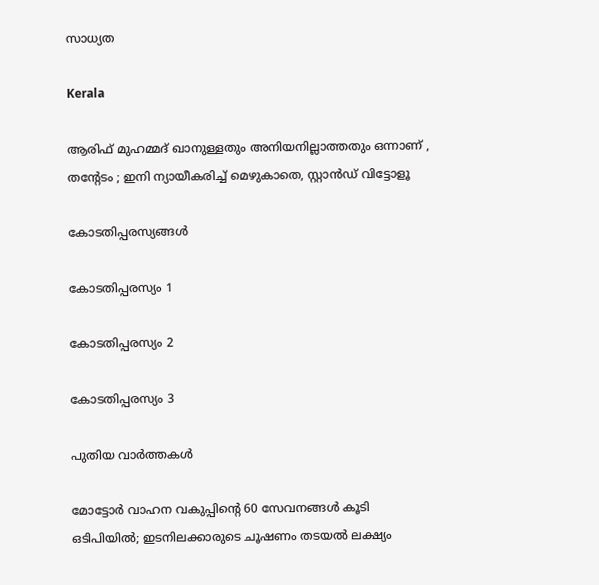സാധ്യത

Kerala

ആരിഫ് മുഹമ്മദ് ഖാനുള്ളതും അനിയനില്ലാത്തതും ഒന്നാണ് , തന്റേടം ; ഇനി ന്യായീകരിച്ച് മെഴുകാതെ, സ്റ്റാൻഡ് വിട്ടോളൂ

കോടതിപ്പരസ്യങ്ങള്‍

കോടതിപ്പരസ്യം 1

കോടതിപ്പരസ്യം 2

കോടതിപ്പരസ്യം 3

പുതിയ വാര്‍ത്തകള്‍

മോട്ടോർ വാഹന വകുപ്പിന്റെ 60 സേവനങ്ങൾ കൂടി ഒടിപിയിൽ; ഇടനിലക്കാരുടെ ചൂഷണം തടയൽ ലക്ഷ്യം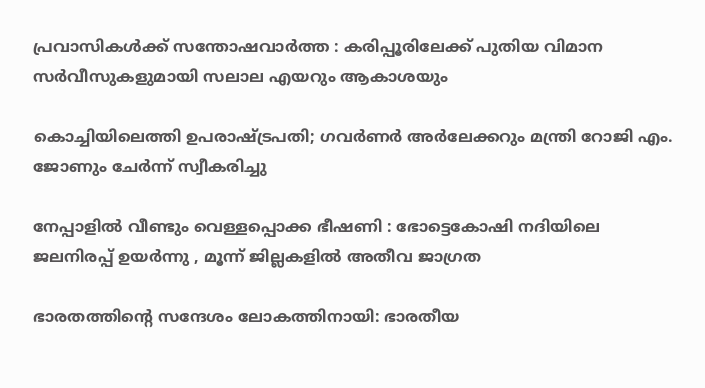പ്രവാസികൾക്ക് സന്തോഷവാർത്ത : കരിപ്പൂരിലേക്ക് പുതിയ വിമാന സർവീസുകളുമായി സലാല എയറും ആകാശയും

കൊച്ചിയിലെത്തി ഉപരാഷ്‌ട്രപതി; ഗവർണർ അർലേക്കറും മന്ത്രി റോജി എം. ജോണും ചേർന്ന് സ്വീകരിച്ചു

നേപ്പാളിൽ വീണ്ടും വെള്ളപ്പൊക്ക ഭീഷണി : ഭോട്ടെകോഷി നദിയിലെ ജലനിരപ്പ് ഉയർന്നു , മൂന്ന് ജില്ലകളിൽ അതീവ ജാഗ്രത

ഭാരതത്തിന്റെ സന്ദേശം ലോകത്തിനായി: ഭാരതീയ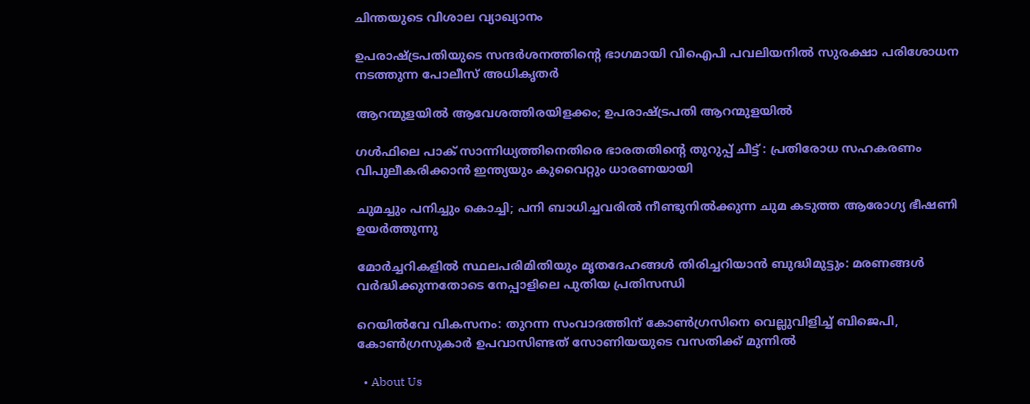ചിന്തയുടെ വിശാല വ്യാഖ്യാനം

ഉപരാഷ്ട്രപതിയുടെ സന്ദര്‍ശനത്തിന്റെ ഭാഗമായി വിഐപി പവലിയനില്‍ സുരക്ഷാ പരിശോധന നടത്തുന്ന പോലീസ് അധികൃതര്‍

ആറന്മുളയില്‍ ആവേശത്തിരയിളക്കം; ഉപരാഷ്‌ട്രപതി ആറന്മുളയിൽ

ഗൾഫിലെ പാക് സാന്നിധ്യത്തിനെതിരെ ഭാരതതിന്റെ തുറുപ്പ് ചീട്ട് : പ്രതിരോധ സഹകരണം വിപുലീകരിക്കാൻ ഇന്ത്യയും കുവൈറ്റും ധാരണയായി

ചുമച്ചും പനിച്ചും കൊച്ചി; പനി ബാധിച്ചവരില്‍ നീണ്ടുനില്‍ക്കുന്ന ചുമ കടുത്ത ആരോഗ്യ ഭീഷണി ഉയര്‍ത്തുന്നു

മോർച്ചറികളിൽ സ്ഥലപരിമിതിയും മൃതദേഹങ്ങൾ തിരിച്ചറിയാൻ ബുദ്ധിമുട്ടും: മരണങ്ങൾ വർദ്ധിക്കുന്നതോടെ നേപ്പാളിലെ പുതിയ പ്രതിസന്ധി

റെയില്‍വേ വികസനം: തുറന്ന സംവാദത്തിന് കോണ്‍ഗ്രസിനെ വെല്ലുവിളിച്ച് ബിജെപി, കോണ്‍ഗ്രസുകാര്‍ ഉപവാസിണ്ടത് സോണിയയുടെ വസതിക്ക് മുന്നില്‍

  • About Us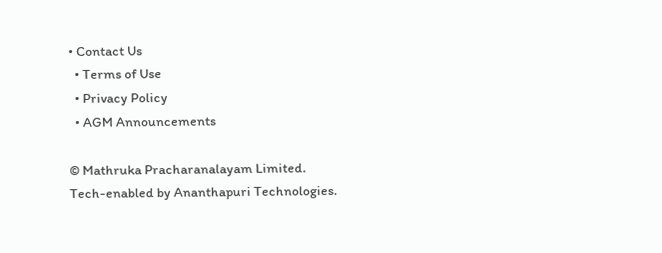• Contact Us
  • Terms of Use
  • Privacy Policy
  • AGM Announcements

© Mathruka Pracharanalayam Limited.
Tech-enabled by Ananthapuri Technologies.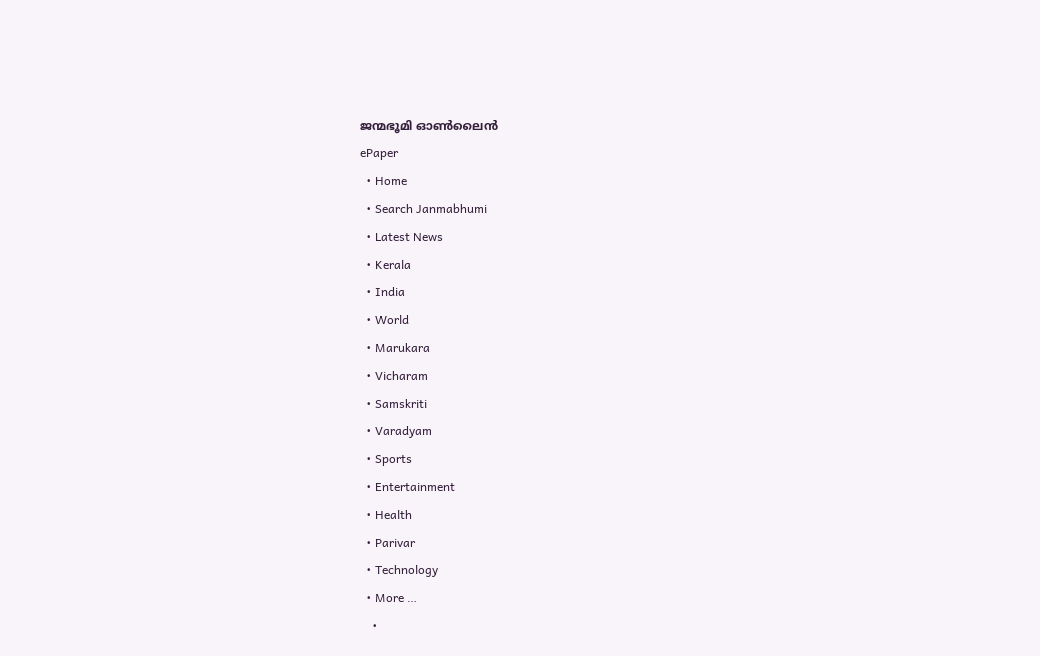ജന്മഭൂമി ഓണ്‍ലൈന്‍
ePaper
  • Home
  • Search Janmabhumi
  • Latest News
  • Kerala
  • India
  • World
  • Marukara
  • Vicharam
  • Samskriti
  • Varadyam
  • Sports
  • Entertainment
  • Health
  • Parivar
  • Technology
  • More …
    •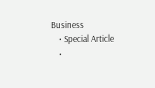Business
    • Special Article
    •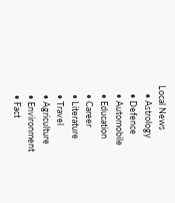Local News
    • Astrology
    • Defence
    • Automobile
    • Education
    • Career
    • Literature
    • Travel
    • Agriculture
    • Environment
    • Fact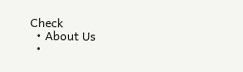Check
  • About Us
  •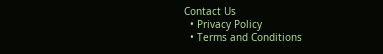Contact Us
  • Privacy Policy
  • Terms and Conditions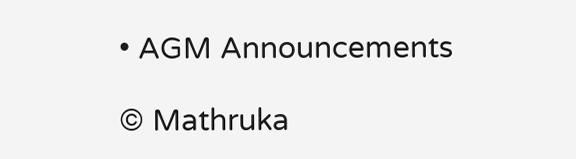• AGM Announcements

© Mathruka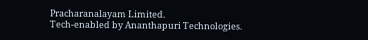Pracharanalayam Limited.
Tech-enabled by Ananthapuri Technologies.